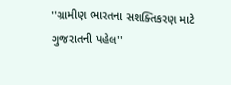''ગ્રામીણ ભારતના સશક્તિકરણ માટે ગુજરાતની પહેલ''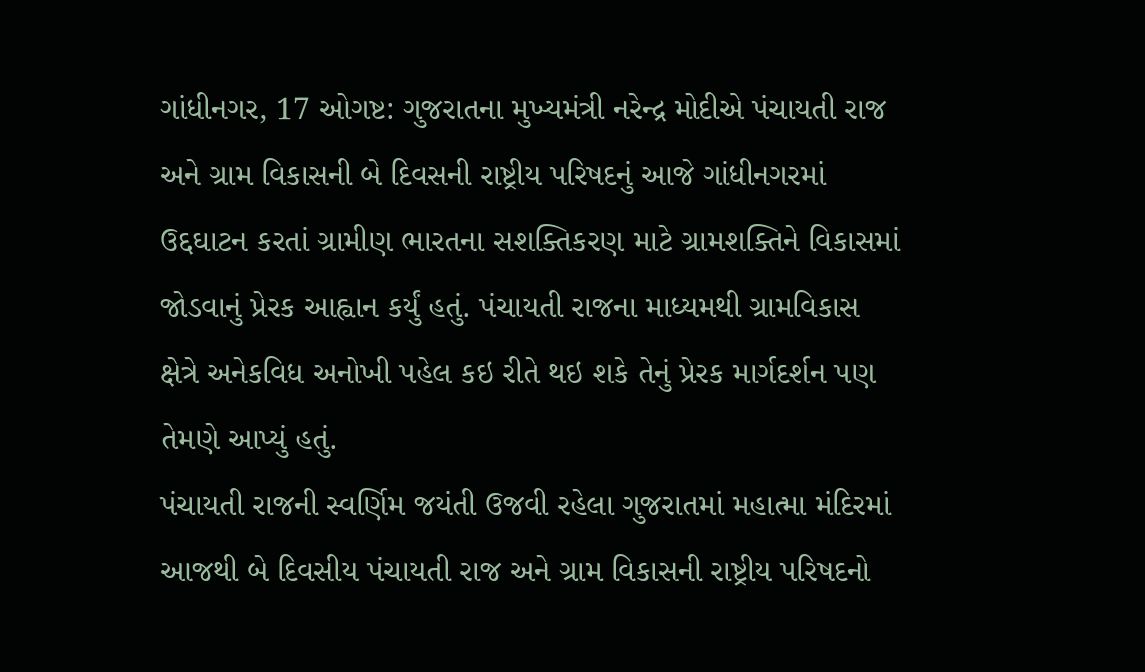ગાંધીનગર, 17 ઓગષ્ટ: ગુજરાતના મુખ્યમંત્રી નરેન્દ્ર મોદીએ પંચાયતી રાજ અને ગ્રામ વિકાસની બે દિવસની રાષ્ટ્રીય પરિષદનું આજે ગાંધીનગરમાં ઉદ્દઘાટન કરતાં ગ્રામીણ ભારતના સશક્તિકરણ માટે ગ્રામશક્તિને વિકાસમાં જોડવાનું પ્રેરક આહ્વાન કર્યું હતું. પંચાયતી રાજના માધ્યમથી ગ્રામવિકાસ ક્ષેત્રે અનેકવિધ અનોખી પહેલ કઇ રીતે થઇ શકે તેનું પ્રેરક માર્ગદર્શન પણ તેમણે આપ્યું હતું.
પંચાયતી રાજની સ્વર્ણિમ જયંતી ઉજવી રહેલા ગુજરાતમાં મહાત્મા મંદિરમાં આજથી બે દિવસીય પંચાયતી રાજ અને ગ્રામ વિકાસની રાષ્ટ્રીય પરિષદનો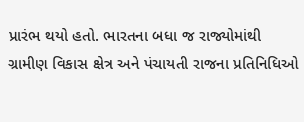પ્રારંભ થયો હતો. ભારતના બધા જ રાજ્યોમાંથી ગ્રામીણ વિકાસ ક્ષેત્ર અને પંચાયતી રાજના પ્રતિનિધિઓ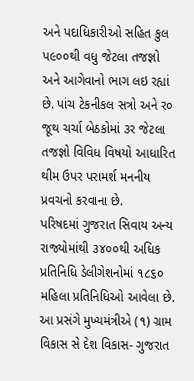અને પદાધિકારીઓ સહિત કુલ પ૯૦૦થી વધુ જેટલા તજજ્ઞો અને આગેવાનો ભાગ લઇ રહ્યાં છે. પાંચ ટેકનીકલ સત્રો અને ર૦ જૂથ ચર્ચા બેઠકોમાં ૩ર જેટલા તજજ્ઞો વિવિધ વિષયો આધારિત થીમ ઉપર પરામર્શ મનનીય પ્રવચનો કરવાના છે.
પરિષદમાં ગુજરાત સિવાય અન્ય રાજ્યોમાંથી ૩૪૦૦થી અધિક પ્રતિનિધિ ડેલીગેશનોમાં ૧૮૬૦ મહિલા પ્રતિનિધિઓ આવેલા છે. આ પ્રસંગે મુખ્યમંત્રીએ (૧) ગ્રામ વિકાસ સે દેશ વિકાસ- ગુજરાત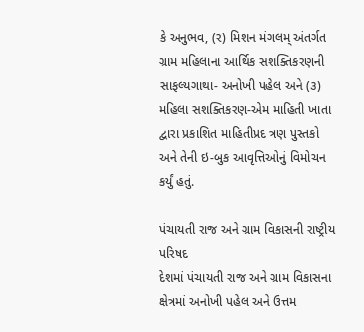કે અનુભવ, (ર) મિશન મંગલમ્ અંતર્ગત ગ્રામ મહિલાના આર્થિક સશક્તિકરણની સાફલ્યગાથા- અનોખી પહેલ અને (૩) મહિલા સશક્તિકરણ-એમ માહિતી ખાતા દ્વારા પ્રકાશિત માહિતીપ્રદ ત્રણ પુસ્તકો અને તેની ઇ-બુક આવૃત્તિઓનું વિમોચન કર્યું હતું.

પંચાયતી રાજ અને ગ્રામ વિકાસની રાષ્ટ્રીય પરિષદ
દેશમાં પંચાયતી રાજ અને ગ્રામ વિકાસના ક્ષેત્રમાં અનોખી પહેલ અને ઉત્તમ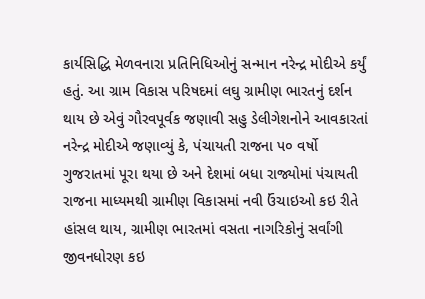કાર્યસિદ્ધિ મેળવનારા પ્રતિનિધિઓનું સન્માન નરેન્દ્ર મોદીએ કર્યું હતું. આ ગ્રામ વિકાસ પરિષદમાં લઘુ ગ્રામીણ ભારતનું દર્શન થાય છે એવું ગૌરવપૂર્વક જણાવી સહુ ડેલીગેશનોને આવકારતાં નરેન્દ્ર મોદીએ જણાવ્યું કે, પંચાયતી રાજના પ૦ વર્ષો ગુજરાતમાં પૂરા થયા છે અને દેશમાં બધા રાજ્યોમાં પંચાયતી રાજના માધ્યમથી ગ્રામીણ વિકાસમાં નવી ઉંચાઇઓ કઇ રીતે હાંસલ થાય, ગ્રામીણ ભારતમાં વસતા નાગરિકોનું સર્વાંગી જીવનધોરણ કઇ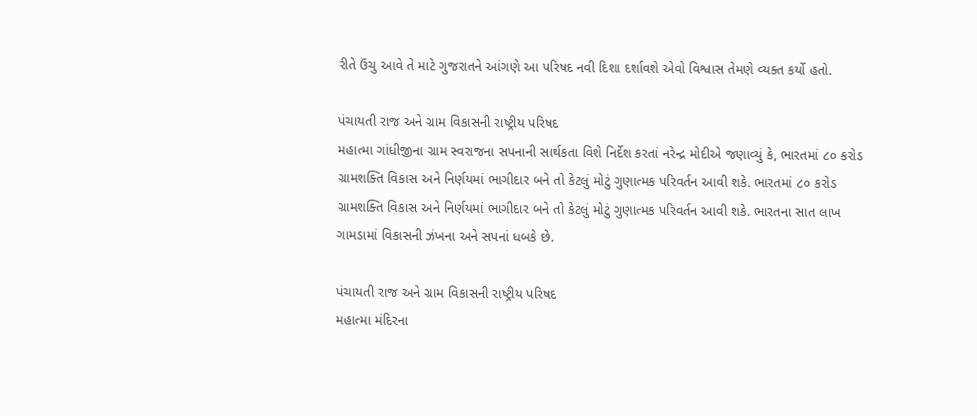રીતે ઉંચુ આવે તે માટે ગુજરાતને આંગણે આ પરિષદ નવી દિશા દર્શાવશે એવો વિશ્વાસ તેમણે વ્યક્ત કર્યો હતો.

પંચાયતી રાજ અને ગ્રામ વિકાસની રાષ્ટ્રીય પરિષદ
મહાત્મા ગાંધીજીના ગ્રામ સ્વરાજના સપનાની સાર્થકતા વિશે નિર્દેશ કરતાં નરેન્દ્ર મોદીએ જણાવ્યું કે, ભારતમાં ૮૦ કરોડ ગ્રામશક્તિ વિકાસ અને નિર્ણયમાં ભાગીદાર બને તો કેટલું મોટું ગુણાત્મક પરિવર્તન આવી શકે. ભારતમાં ૮૦ કરોડ ગ્રામશક્તિ વિકાસ અને નિર્ણયમાં ભાગીદાર બને તો કેટલું મોટું ગુણાત્મક પરિવર્તન આવી શકે. ભારતના સાત લાખ ગામડામાં વિકાસની ઝંખના અને સપનાં ધબકે છે.

પંચાયતી રાજ અને ગ્રામ વિકાસની રાષ્ટ્રીય પરિષદ
મહાત્મા મંદિરના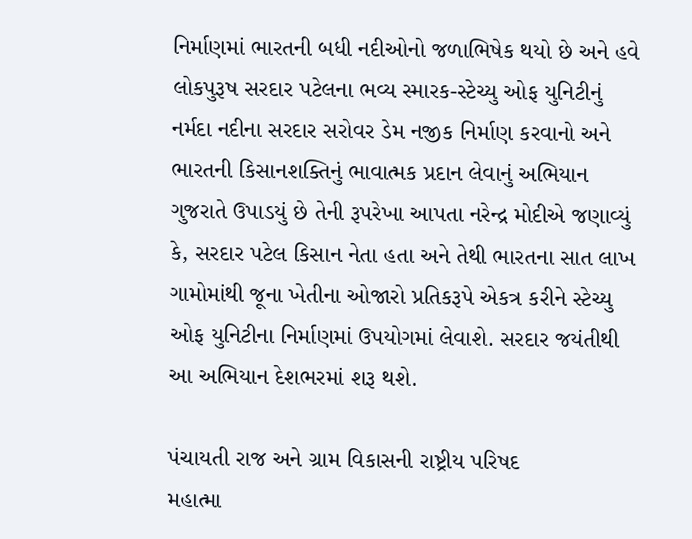નિર્માણમાં ભારતની બધી નદીઓનો જળાભિષેક થયો છે અને હવે લોકપુરૂષ સરદાર પટેલના ભવ્ય સ્મારક-સ્ટેચ્યુ ઓફ યુનિટીનું નર્મદા નદીના સરદાર સરોવર ડેમ નજીક નિર્માણ કરવાનો અને ભારતની કિસાનશક્તિનું ભાવાત્મક પ્રદાન લેવાનું અભિયાન ગુજરાતે ઉપાડયું છે તેની રૂપરેખા આપતા નરેન્દ્ર મોદીએ જણાવ્યું કે, સરદાર પટેલ કિસાન નેતા હતા અને તેથી ભારતના સાત લાખ ગામોમાંથી જૂના ખેતીના ઓજારો પ્રતિકરૂપે એકત્ર કરીને સ્ટેચ્યુ ઓફ યુનિટીના નિર્માણમાં ઉપયોગમાં લેવાશે. સરદાર જયંતીથી આ અભિયાન દેશભરમાં શરૂ થશે.

પંચાયતી રાજ અને ગ્રામ વિકાસની રાષ્ટ્રીય પરિષદ
મહાત્મા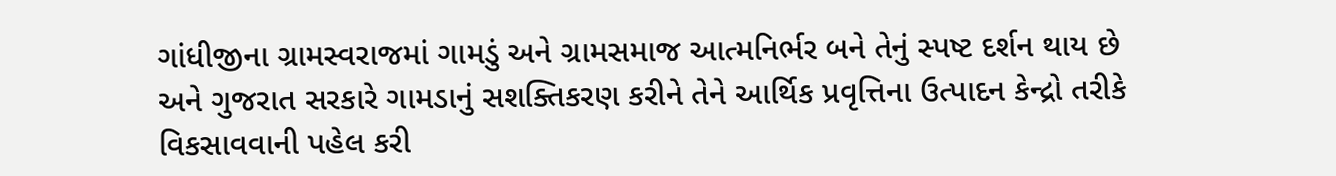ગાંધીજીના ગ્રામસ્વરાજમાં ગામડું અને ગ્રામસમાજ આત્મનિર્ભર બને તેનું સ્પષ્ટ દર્શન થાય છે અને ગુજરાત સરકારે ગામડાનું સશક્તિકરણ કરીને તેને આર્થિક પ્રવૃત્તિના ઉત્પાદન કેન્દ્રો તરીકે વિકસાવવાની પહેલ કરી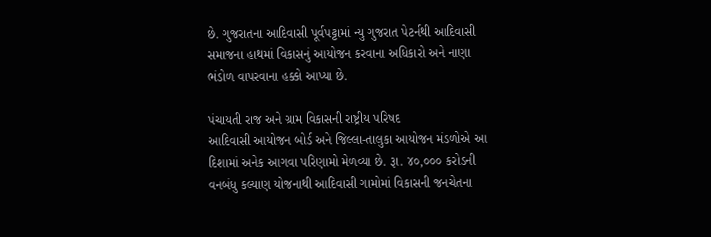છે. ગુજરાતના આદિવાસી પૂર્વપટ્ટામાં ન્યુ ગુજરાત પેટર્નથી આદિવાસી સમાજના હાથમાં વિકાસનું આયોજન કરવાના અધિકારો અને નાણા ભંડોળ વાપરવાના હક્કો આપ્યા છે.

પંચાયતી રાજ અને ગ્રામ વિકાસની રાષ્ટ્રીય પરિષદ
આદિવાસી આયોજન બોર્ડ અને જિલ્લા-તાલુકા આયોજન મંડળોએ આ દિશામાં અનેક આગવા પરિણામો મેળવ્યા છે. રૂા. ૪૦,૦૦૦ કરોડની વનબંધુ કલ્યાણ યોજનાથી આદિવાસી ગામોમાં વિકાસની જનચેતના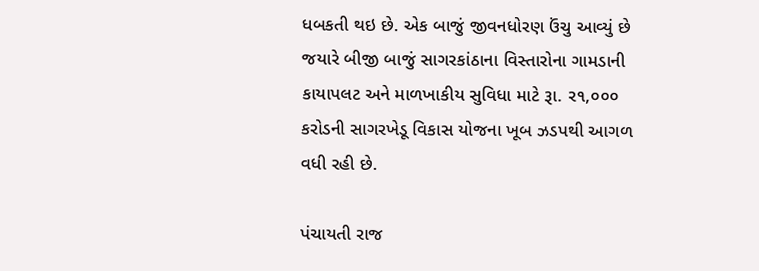ધબકતી થઇ છે. એક બાજું જીવનધોરણ ઉંચુ આવ્યું છે જયારે બીજી બાજું સાગરકાંઠાના વિસ્તારોના ગામડાની કાયાપલટ અને માળખાકીય સુવિધા માટે રૂા. ર૧,૦૦૦ કરોડની સાગરખેડૂ વિકાસ યોજના ખૂબ ઝડપથી આગળ વધી રહી છે.

પંચાયતી રાજ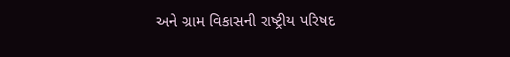અને ગ્રામ વિકાસની રાષ્ટ્રીય પરિષદ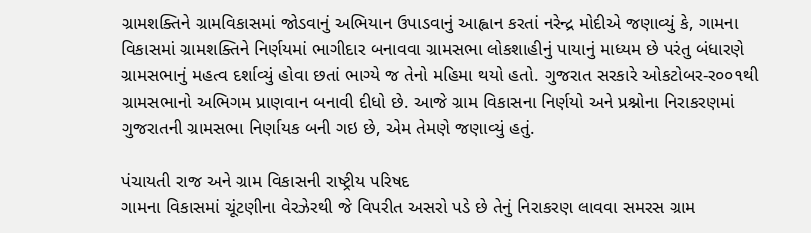ગ્રામશક્તિને ગ્રામવિકાસમાં જોડવાનું અભિયાન ઉપાડવાનું આહ્વાન કરતાં નરેન્દ્ર મોદીએ જણાવ્યું કે, ગામના વિકાસમાં ગ્રામશક્તિને નિર્ણયમાં ભાગીદાર બનાવવા ગ્રામસભા લોકશાહીનું પાયાનું માધ્યમ છે પરંતુ બંધારણે ગ્રામસભાનું મહત્વ દર્શાવ્યું હોવા છતાં ભાગ્યે જ તેનો મહિમા થયો હતો. ગુજરાત સરકારે ઓકટોબર-ર૦૦૧થી ગ્રામસભાનો અભિગમ પ્રાણવાન બનાવી દીધો છે. આજે ગ્રામ વિકાસના નિર્ણયો અને પ્રશ્નોના નિરાકરણમાં ગુજરાતની ગ્રામસભા નિર્ણાયક બની ગઇ છે, એમ તેમણે જણાવ્યું હતું.

પંચાયતી રાજ અને ગ્રામ વિકાસની રાષ્ટ્રીય પરિષદ
ગામના વિકાસમાં ચૂંટણીના વેરઝેરથી જે વિપરીત અસરો પડે છે તેનું નિરાકરણ લાવવા સમરસ ગ્રામ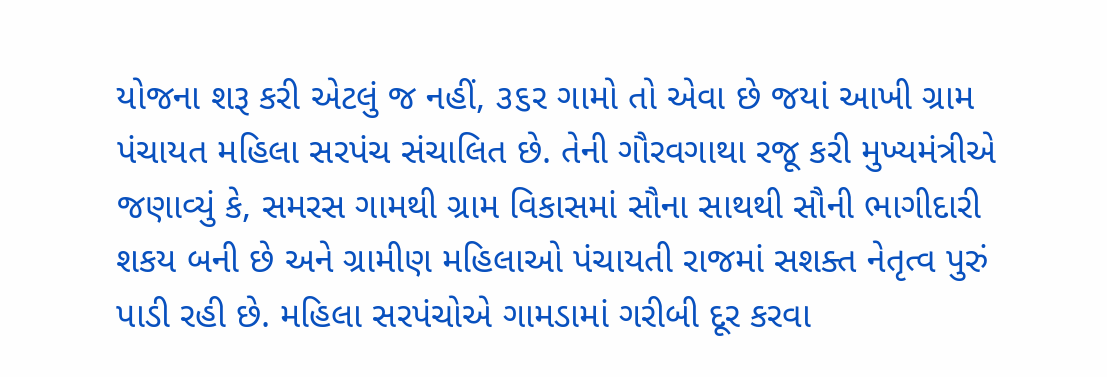યોજના શરૂ કરી એટલું જ નહીં, ૩૬ર ગામો તો એવા છે જયાં આખી ગ્રામ પંચાયત મહિલા સરપંચ સંચાલિત છે. તેની ગૌરવગાથા રજૂ કરી મુખ્યમંત્રીએ જણાવ્યું કે, સમરસ ગામથી ગ્રામ વિકાસમાં સૌના સાથથી સૌની ભાગીદારી શકય બની છે અને ગ્રામીણ મહિલાઓ પંચાયતી રાજમાં સશક્ત નેતૃત્વ પુરું પાડી રહી છે. મહિલા સરપંચોએ ગામડામાં ગરીબી દૂર કરવા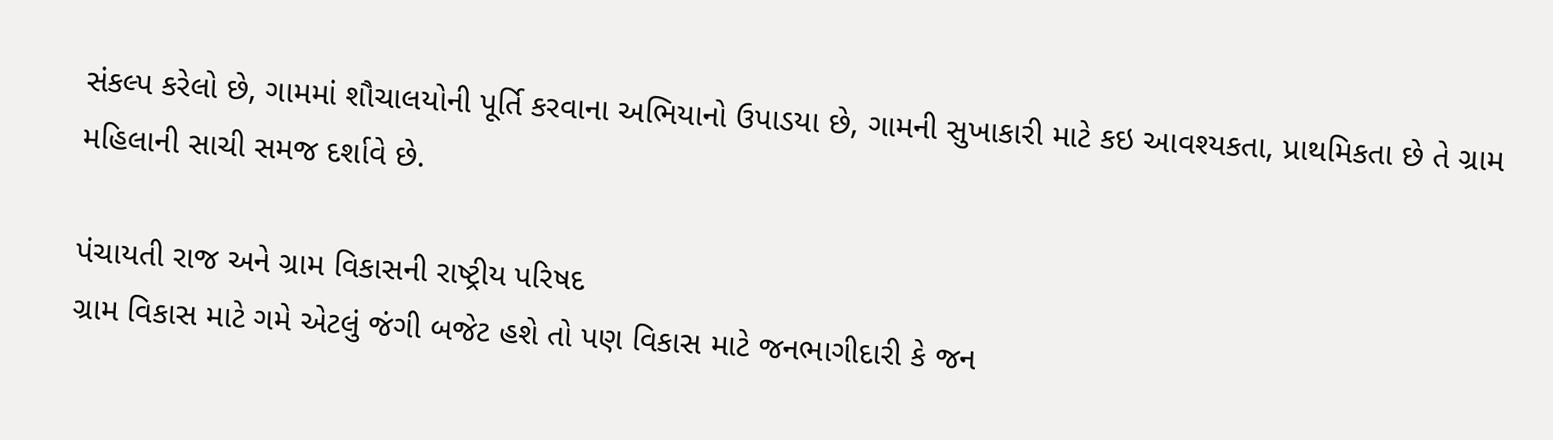સંકલ્પ કરેલો છે, ગામમાં શૌચાલયોની પૂર્તિ કરવાના અભિયાનો ઉપાડયા છે, ગામની સુખાકારી માટે કઇ આવશ્યકતા, પ્રાથમિકતા છે તે ગ્રામ મહિલાની સાચી સમજ દર્શાવે છે.

પંચાયતી રાજ અને ગ્રામ વિકાસની રાષ્ટ્રીય પરિષદ
ગ્રામ વિકાસ માટે ગમે એટલું જંગી બજેટ હશે તો પણ વિકાસ માટે જનભાગીદારી કે જન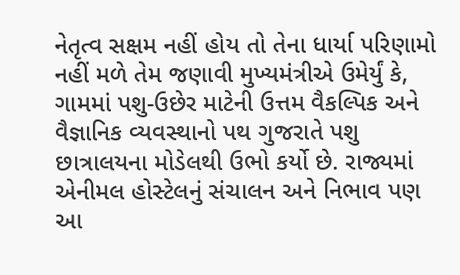નેતૃત્વ સક્ષમ નહીં હોય તો તેના ધાર્યા પરિણામો નહીં મળે તેમ જણાવી મુખ્યમંત્રીએ ઉમેર્યું કે, ગામમાં પશુ-ઉછેર માટેની ઉત્તમ વૈકલ્પિક અને વૈજ્ઞાનિક વ્યવસ્થાનો પથ ગુજરાતે પશુ છાત્રાલયના મોડેલથી ઉભો કર્યો છે. રાજ્યમાં એનીમલ હોસ્ટેલનું સંચાલન અને નિભાવ પણ આ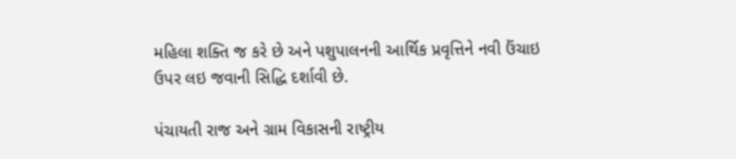મહિલા શક્તિ જ કરે છે અને પશુપાલનની આર્થિક પ્રવૃત્તિને નવી ઉંચાઇ ઉપર લઇ જવાની સિદ્ધિ દર્શાવી છે.

પંચાયતી રાજ અને ગ્રામ વિકાસની રાષ્ટ્રીય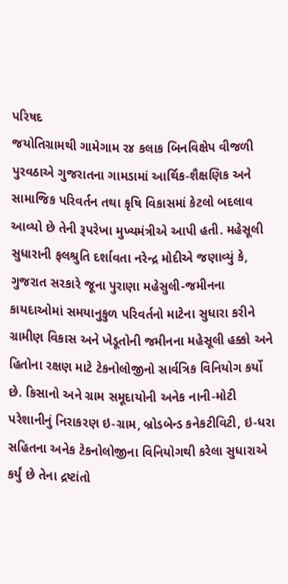પરિષદ
જયોતિગ્રામથી ગામેગામ ર૪ કલાક બિનવિક્ષેપ વીજળી પુરવઠાએ ગુજરાતના ગામડામાં આર્થિક-શૈક્ષણિક અને સામાજિક પરિવર્તન તથા કૃષિ વિકાસમાં કેટલો બદલાવ આવ્યો છે તેની રૂપરેખા મુખ્યમંત્રીએ આપી હતી. મહેસૂલી સુધારાની ફલશ્રુતિ દર્શાવતા નરેન્દ્ર મોદીએ જણાવ્યું કે, ગુજરાત સરકારે જૂના પુરાણા મહેસુલી-જમીનના કાયદાઓમાં સમયાનુકુળ પરિવર્તનો માટેના સુધારા કરીને ગ્રામીણ વિકાસ અને ખેડૂતોની જમીનના મહેસૂલી હક્કો અને હિતોના રક્ષણ માટે ટેકનોલોજીનો સાર્વત્રિક વિનિયોગ કર્યો છે. કિસાનો અને ગ્રામ સમૂદાયોની અનેક નાની-મોટી પરેશાનીનું નિરાકરણ ઇ-ગ્રામ, બ્રોડબેન્ડ કનેકટીવિટી, ઇ-ધરા સહિતના અનેક ટેકનોલોજીના વિનિયોગથી કરેલા સુધારાએ કર્યું છે તેના દ્રષ્ટાંતો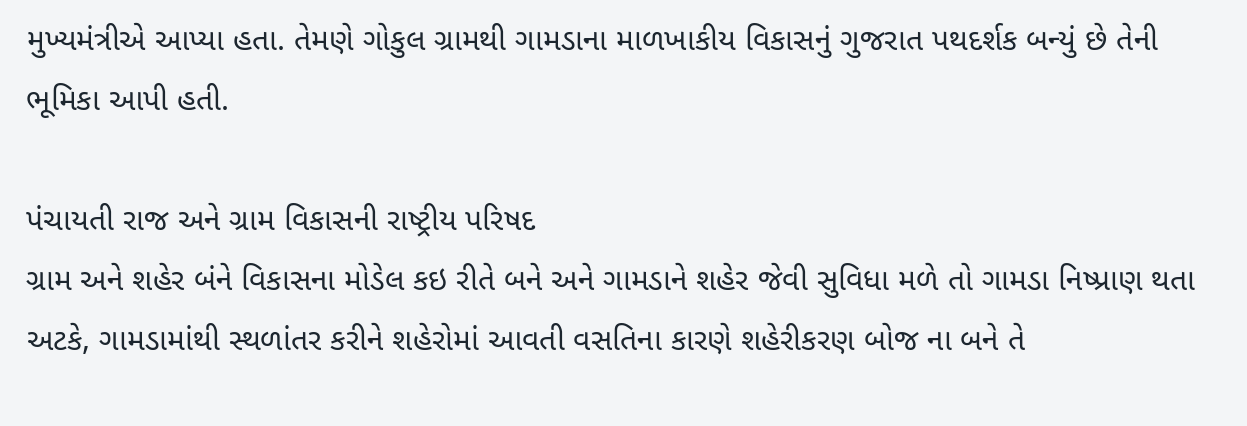મુખ્યમંત્રીએ આપ્યા હતા. તેમણે ગોકુલ ગ્રામથી ગામડાના માળખાકીય વિકાસનું ગુજરાત પથદર્શક બન્યું છે તેની ભૂમિકા આપી હતી.

પંચાયતી રાજ અને ગ્રામ વિકાસની રાષ્ટ્રીય પરિષદ
ગ્રામ અને શહેર બંને વિકાસના મોડેલ કઇ રીતે બને અને ગામડાને શહેર જેવી સુવિધા મળે તો ગામડા નિષ્પ્રાણ થતા અટકે, ગામડામાંથી સ્થળાંતર કરીને શહેરોમાં આવતી વસતિના કારણે શહેરીકરણ બોજ ના બને તે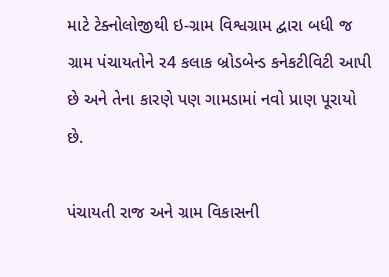માટે ટેક્નોલોજીથી ઇ-ગ્રામ વિશ્વગ્રામ દ્વારા બધી જ ગ્રામ પંચાયતોને ર4 કલાક બ્રોડબેન્ડ કનેકટીવિટી આપી છે અને તેના કારણે પણ ગામડામાં નવો પ્રાણ પૂરાયો છે.

પંચાયતી રાજ અને ગ્રામ વિકાસની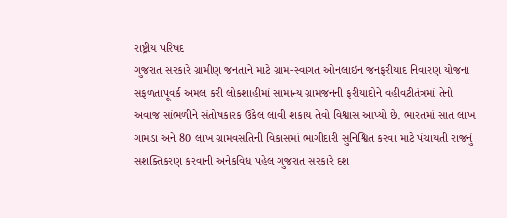રાષ્ટ્રીય પરિષદ
ગુજરાત સરકારે ગ્રામીણ જનતાને માટે ગ્રામ-સ્વાગત ઓનલાઇન જનફરીયાદ નિવારણ યોજના સફળતાપૂવર્ક અમલ કરી લોકશાહીમાં સામાન્ય ગ્રામજનની ફરીયાદોને વહીવટીતંત્રમાં તેનો અવાજ સાંભળીને સંતોષકારક ઉકેલ લાવી શકાય તેવો વિશ્વાસ આપ્યો છે. ભારતમાં સાત લાખ ગામડા અને 80 લાખ ગ્રામવસતિની વિકાસમાં ભાગીદારી સુનિશ્વિત કરવા માટે પંચાયતી રાજનું સશક્તિકરણ કરવાની અનેકવિધ પહેલ ગુજરાત સરકારે દશ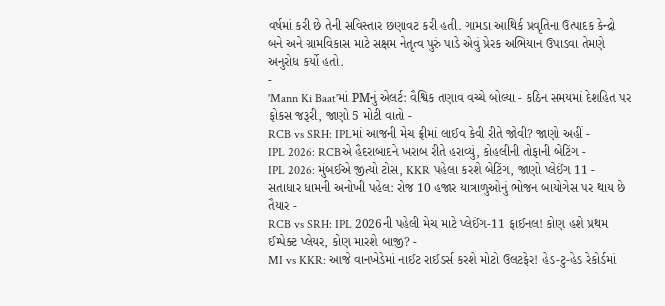વર્ષમાં કરી છે તેની સવિસ્તાર છણાવટ કરી હતી. ગામડા આથિર્ક પ્રવૃતિના ઉત્પાદક કેન્દ્રો બને અને ગ્રામવિકાસ માટે સક્ષમ નેતૃત્વ પુરું પાડે એવું પ્રેરક અભિયાન ઉપાડવા તેમણે અનુરોધ કર્યો હતો.
-
'Mann Ki Baat'માં PMનું એલર્ટ: વૈશ્વિક તણાવ વચ્ચે બોલ્યા - કઠિન સમયમાં દેશહિત પર ફોકસ જરૂરી, જાણો 5 મોટી વાતો -
RCB vs SRH: IPLમાં આજની મેચ ફ્રીમાં લાઈવ કેવી રીતે જોવી? જાણો અહીં -
IPL 2026: RCBએ હૈદરાબાદને ખરાબ રીતે હરાવ્યું, કોહલીની તોફાની બેટિંગ -
IPL 2026: મુંબઈએ જીત્યો ટોસ, KKR પહેલા કરશે બેટિંગ, જાણો પ્લેઈંગ 11 -
સતાધાર ધામની અનોખી પહેલ: રોજ 10 હજાર યાત્રાળુઓનું ભોજન બાયોગેસ પર થાય છે તૈયાર -
RCB vs SRH: IPL 2026ની પહેલી મેચ માટે પ્લેઈંગ-11 ફાઈનલ! કોણ હશે પ્રથમ ઈમ્પેક્ટ પ્લેયર, કોણ મારશે બાજી? -
MI vs KKR: આજે વાનખેડેમાં નાઈટ રાઈડર્સ કરશે મોટો ઉલટફેર! હેડ-ટુ-હેડ રેકોર્ડમાં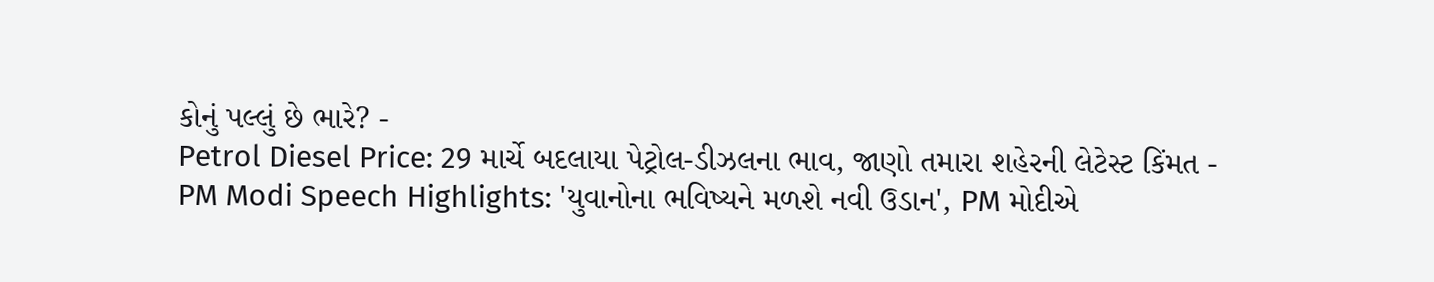કોનું પલ્લું છે ભારે? -
Petrol Diesel Price: 29 માર્ચે બદલાયા પેટ્રોલ-ડીઝલના ભાવ, જાણો તમારા શહેરની લેટેસ્ટ કિંમત -
PM Modi Speech Highlights: 'યુવાનોના ભવિષ્યને મળશે નવી ઉડાન', PM મોદીએ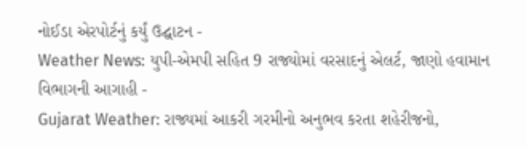નોઈડા એરપોર્ટનું કર્યું ઉદ્ઘાટન -
Weather News: યુપી-એમપી સહિત 9 રાજ્યોમાં વરસાદનું એલર્ટ, જાણો હવામાન વિભાગની આગાહી -
Gujarat Weather: રાજ્યમાં આકરી ગરમીનો અનુભવ કરતા શહેરીજનો,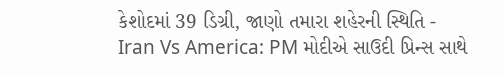કેશોદમાં 39 ડિગ્રી, જાણો તમારા શહેરની સ્થિતિ -
Iran Vs America: PM મોદીએ સાઉદી પ્રિન્સ સાથે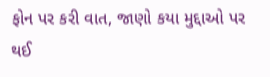ફોન પર કરી વાત, જાણો કયા મુદ્દાઓ પર થઈ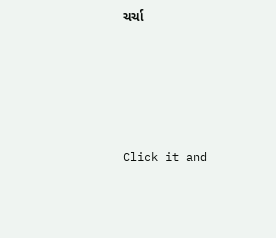ચર્ચા






Click it and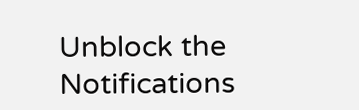Unblock the Notifications